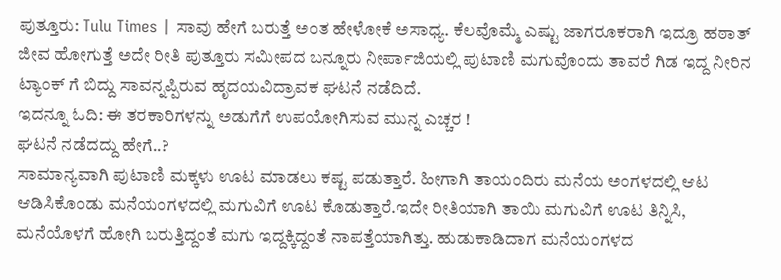ಪುತ್ತೂರು: Tulu Times | ಸಾವು ಹೇಗೆ ಬರುತ್ತೆ ಅಂತ ಹೇಳೋಕೆ ಅಸಾಧ್ಯ. ಕೆಲವೊಮ್ಮೆ ಎಷ್ಟು ಜಾಗರೂಕರಾಗಿ ಇದ್ರೂ ಹಠಾತ್ ಜೀವ ಹೋಗುತ್ತೆ ಅದೇ ರೀತಿ ಪುತ್ತೂರು ಸಮೀಪದ ಬನ್ನೂರು ನೀರ್ಪಾಜಿಯಲ್ಲಿ ಪುಟಾಣಿ ಮಗುವೊಂದು ತಾವರೆ ಗಿಡ ಇದ್ದ ನೀರಿನ ಟ್ಯಾಂಕ್ ಗೆ ಬಿದ್ದು ಸಾವನ್ನಪ್ಪಿರುವ ಹೃದಯವಿದ್ರಾವಕ ಘಟನೆ ನಡೆದಿದೆ.
ಇದನ್ನೂ ಓದಿ: ಈ ತರಕಾರಿಗಳನ್ನು ಅಡುಗೆಗೆ ಉಪಯೋಗಿಸುವ ಮುನ್ನ ಎಚ್ಚರ !
ಘಟನೆ ನಡೆದದ್ದು ಹೇಗೆ..?
ಸಾಮಾನ್ಯವಾಗಿ ಪುಟಾಣಿ ಮಕ್ಕಳು ಊಟ ಮಾಡಲು ಕಷ್ಟ ಪಡುತ್ತಾರೆ. ಹೀಗಾಗಿ ತಾಯಂದಿರು ಮನೆಯ ಅಂಗಳದಲ್ಲಿ ಆಟ ಆಡಿಸಿಕೊಂಡು ಮನೆಯಂಗಳದಲ್ಲಿ ಮಗುವಿಗೆ ಊಟ ಕೊಡುತ್ತಾರೆ.ಇದೇ ರೀತಿಯಾಗಿ ತಾಯಿ ಮಗುವಿಗೆ ಊಟ ತಿನ್ನಿಸಿ, ಮನೆಯೊಳಗೆ ಹೋಗಿ ಬರುತ್ತಿದ್ದಂತೆ ಮಗು ಇದ್ದಕ್ಕಿದ್ದಂತೆ ನಾಪತ್ತೆಯಾಗಿತ್ತು. ಹುಡುಕಾಡಿದಾಗ ಮನೆಯಂಗಳದ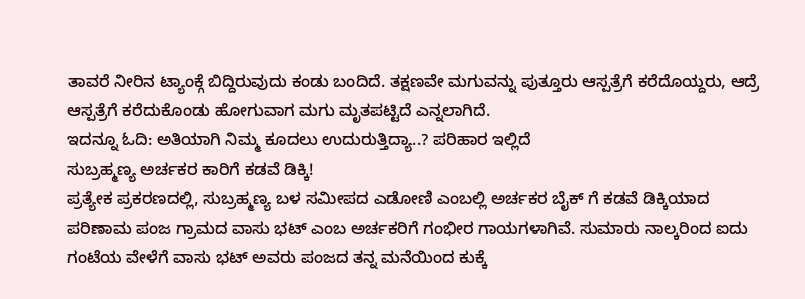ತಾವರೆ ನೀರಿನ ಟ್ಯಾಂಕ್ಗೆ ಬಿದ್ದಿರುವುದು ಕಂಡು ಬಂದಿದೆ. ತಕ್ಷಣವೇ ಮಗುವನ್ನು ಪುತ್ತೂರು ಆಸ್ಪತ್ರೆಗೆ ಕರೆದೊಯ್ದರು, ಆದ್ರೆ ಆಸ್ಪತ್ರೆಗೆ ಕರೆದುಕೊಂಡು ಹೋಗುವಾಗ ಮಗು ಮೃತಪಟ್ಟಿದೆ ಎನ್ನಲಾಗಿದೆ.
ಇದನ್ನೂ ಓದಿ: ಅತಿಯಾಗಿ ನಿಮ್ಮ ಕೂದಲು ಉದುರುತ್ತಿದ್ಯಾ..? ಪರಿಹಾರ ಇಲ್ಲಿದೆ
ಸುಬ್ರಹ್ಮಣ್ಯ ಅರ್ಚಕರ ಕಾರಿಗೆ ಕಡವೆ ಡಿಕ್ಕಿ!
ಪ್ರತ್ಯೇಕ ಪ್ರಕರಣದಲ್ಲಿ, ಸುಬ್ರಹ್ಮಣ್ಯ ಬಳ ಸಮೀಪದ ಎಡೋಣಿ ಎಂಬಲ್ಲಿ ಅರ್ಚಕರ ಬೈಕ್ ಗೆ ಕಡವೆ ಡಿಕ್ಕಿಯಾದ ಪರಿಣಾಮ ಪಂಜ ಗ್ರಾಮದ ವಾಸು ಭಟ್ ಎಂಬ ಅರ್ಚಕರಿಗೆ ಗಂಭೀರ ಗಾಯಗಳಾಗಿವೆ. ಸುಮಾರು ನಾಲ್ಕರಿಂದ ಐದು ಗಂಟೆಯ ವೇಳೆಗೆ ವಾಸು ಭಟ್ ಅವರು ಪಂಜದ ತನ್ನ ಮನೆಯಿಂದ ಕುಕ್ಕೆ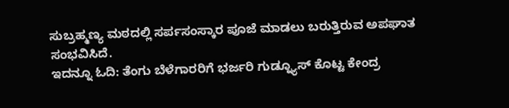ಸುಬ್ರಹ್ಮಣ್ಯ ಮಠದಲ್ಲಿ ಸರ್ಪಸಂಸ್ಕಾರ ಪೂಜೆ ಮಾಡಲು ಬರುತ್ತಿರುವ ಅಪಘಾತ ಸಂಭವಿಸಿದೆ.
ಇದನ್ನೂ ಓದಿ: ತೆಂಗು ಬೆಳೆಗಾರರಿಗೆ ಭರ್ಜರಿ ಗುಡ್ನ್ಯೂಸ್ ಕೊಟ್ಟ ಕೇಂದ್ರ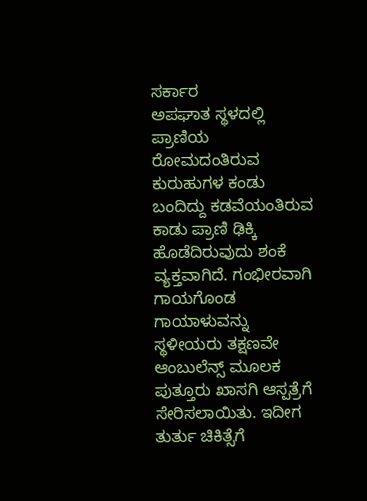ಸರ್ಕಾರ
ಅಪಘಾತ ಸ್ಥಳದಲ್ಲಿ ಪ್ರಾಣಿಯ ರೋಮದಂತಿರುವ ಕುರುಹುಗಳ ಕಂಡು ಬಂದಿದ್ದು ಕಡವೆಯಂತಿರುವ ಕಾಡು ಪ್ರಾಣಿ ಢಿಕ್ಕಿ ಹೊಡೆದಿರುವುದು ಶಂಕೆ ವ್ಯಕ್ತವಾಗಿದೆ. ಗಂಭೀರವಾಗಿ ಗಾಯಗೊಂಡ ಗಾಯಾಳುವನ್ನು ಸ್ಥಳೀಯರು ತಕ್ಷಣವೇ ಆಂಬುಲೆನ್ಸ್ ಮೂಲಕ ಪುತ್ತೂರು ಖಾಸಗಿ ಆಸ್ಪತ್ರೆಗೆ ಸೇರಿಸಲಾಯಿತು. ಇದೀಗ ತುರ್ತು ಚಿಕಿತ್ಸೆಗೆ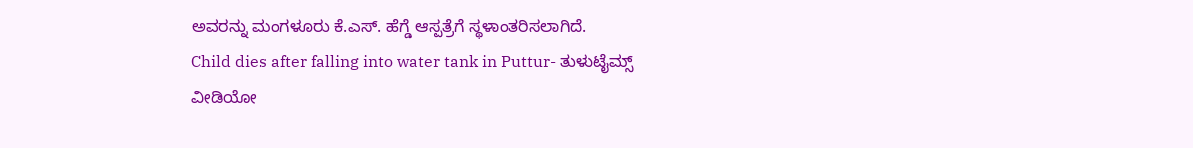ಅವರನ್ನು ಮಂಗಳೂರು ಕೆ.ಎಸ್. ಹೆಗ್ಡೆ ಆಸ್ಪತ್ರೆಗೆ ಸ್ಥಳಾಂತರಿಸಲಾಗಿದೆ.
Child dies after falling into water tank in Puttur- ತುಳುಟೈಮ್ಸ್
ವೀಡಿಯೋ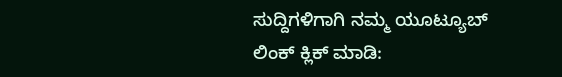ಸುದ್ದಿಗಳಿಗಾಗಿ ನಮ್ಮ ಯೂಟ್ಯೂಬ್ ಲಿಂಕ್ ಕ್ಲಿಕ್ ಮಾಡಿ: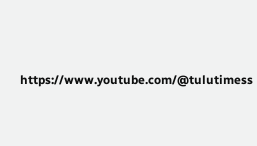https://www.youtube.com/@tulutimess